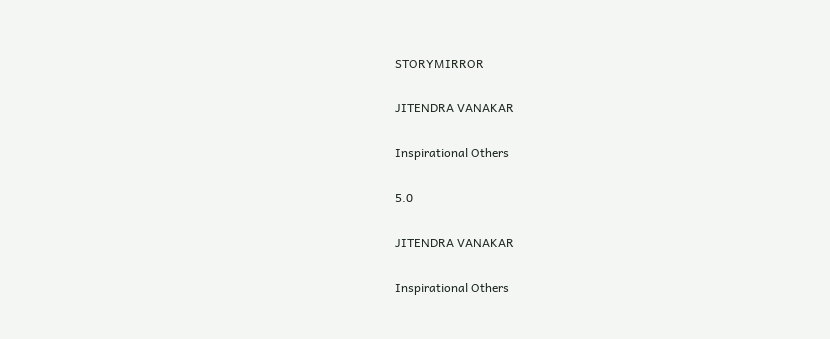STORYMIRROR

JITENDRA VANAKAR

Inspirational Others

5.0

JITENDRA VANAKAR

Inspirational Others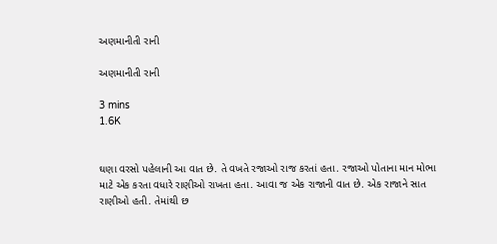અણમાનીતી રાની

અણમાનીતી રાની

3 mins
1.6K


ઘણા વરસો પહેલાની આ વાત છે. તે વખતે રજાઓ રાજ કરતાં હતા. રજાઓ પોતાના માન મોભા માટે એક કરતા વધારે રાણીઓ રાખતા હતા. આવા જ એક રાજાની વાત છે. એક રાજાને સાત રાણીઓ હતી. તેમાંથી છ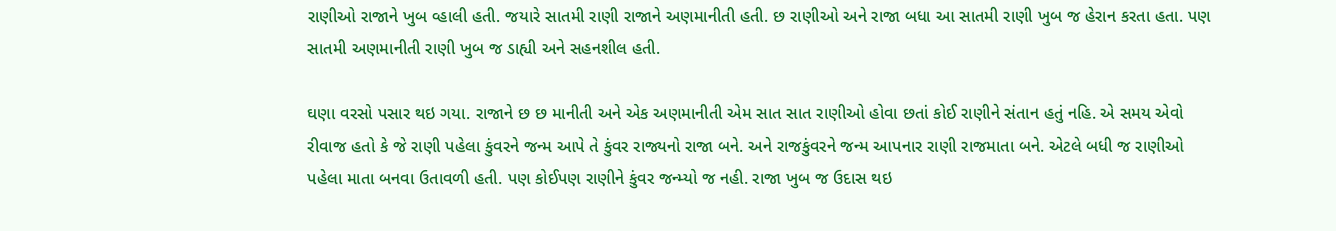રાણીઓ રાજાને ખુબ વ્હાલી હતી. જયારે સાતમી રાણી રાજાને અણમાનીતી હતી. છ રાણીઓ અને રાજા બધા આ સાતમી રાણી ખુબ જ હેરાન કરતા હતા. પણ સાતમી અણમાનીતી રાણી ખુબ જ ડાહ્યી અને સહનશીલ હતી.

ઘણા વરસો પસાર થઇ ગયા. રાજાને છ છ માનીતી અને એક અણમાનીતી એમ સાત સાત રાણીઓ હોવા છતાં કોઈ રાણીને સંતાન હતું નહિ. એ સમય એવો રીવાજ હતો કે જે રાણી પહેલા કુંવરને જન્મ આપે તે કુંવર રાજ્યનો રાજા બને. અને રાજકુંવરને જન્મ આપનાર રાણી રાજમાતા બને. એટલે બધી જ રાણીઓ પહેલા માતા બનવા ઉતાવળી હતી. પણ કોઈપણ રાણીને કુંવર જન્મ્યો જ નહી. રાજા ખુબ જ ઉદાસ થઇ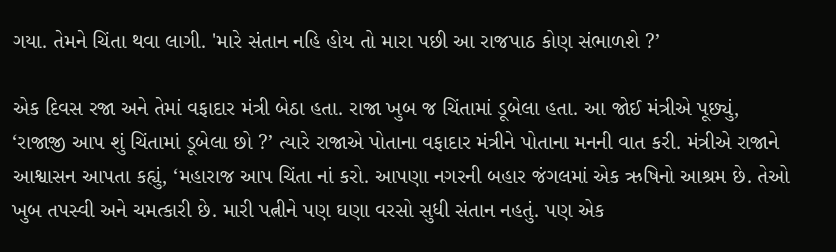ગયા. તેમને ચિંતા થવા લાગી. 'મારે સંતાન નહિ હોય તો મારા પછી આ રાજપાઠ કોણ સંભાળશે ?’

એક દિવસ રજા અને તેમાં વફાદાર મંત્રી બેઠા હતા. રાજા ખુબ જ ચિંતામાં ડૂબેલા હતા. આ જોઈ મંત્રીએ પૂછ્યું, ‘રાજાજી આપ શું ચિંતામાં ડૂબેલા છો ?’ ત્યારે રાજાએ પોતાના વફાદાર મંત્રીને પોતાના મનની વાત કરી. મંત્રીએ રાજાને આશ્વાસન આપતા કહ્યું, ‘મહારાજ આપ ચિંતા નાં કરો. આપણા નગરની બહાર જંગલમાં એક ઋષિનો આશ્રમ છે. તેઓ ખુબ તપસ્વી અને ચમત્કારી છે. મારી પત્નીને પણ ઘણા વરસો સુધી સંતાન નહતું. પણ એક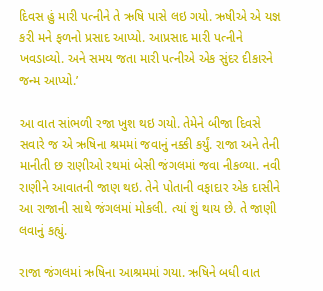દિવસ હું મારી પત્નીને તે ઋષિ પાસે લઇ ગયો. ઋષીએ એ યજ્ઞ કરી મને ફળનો પ્રસાદ આપ્યો. આપ્રસાદ મારી પત્નીને ખવડાવ્યો. અને સમય જતા મારી પત્નીએ એક સુંદર દીકારને જન્મ આપ્યો.’

આ વાત સાંભળી રજા ખુશ થઇ ગયો. તેમેને બીજા દિવસે સવારે જ એ ઋષિના શ્રમમાં જવાનું નક્કી કર્યું. રાજા અને તેની માનીતી છ રાણીઓ રથમાં બેસી જંગલમાં જવા નીકળ્યા. નવી રાણીને આવાતની જાણ થઇ. તેને પોતાની વફાદાર એક દાસીને આ રાજાની સાથે જંગલમાં મોકલી. ત્યાં શું થાય છે. તે જાણી લવાનું કહ્યું.

રાજા જંગલમાં ઋષિના આશ્રમમાં ગયા. ઋષિને બધી વાત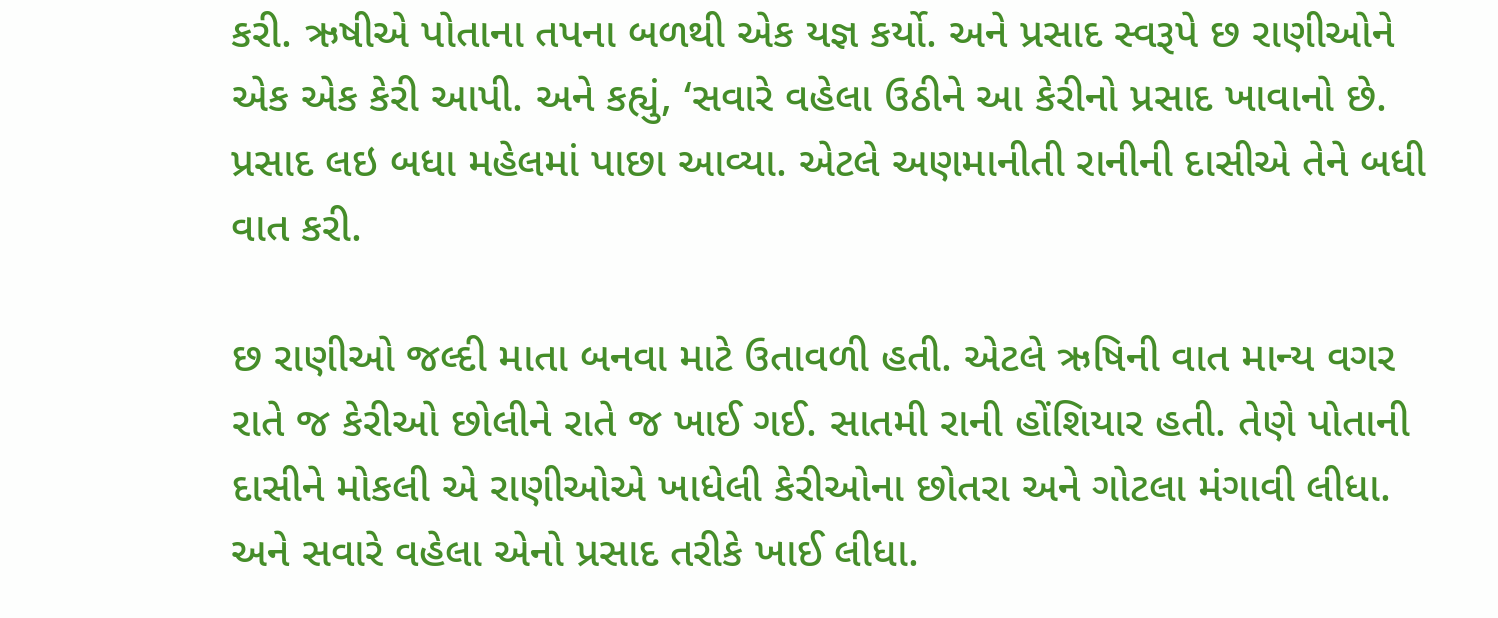કરી. ઋષીએ પોતાના તપના બળથી એક યજ્ઞ કર્યો. અને પ્રસાદ સ્વરૂપે છ રાણીઓને એક એક કેરી આપી. અને કહ્યું, ‘સવારે વહેલા ઉઠીને આ કેરીનો પ્રસાદ ખાવાનો છે. પ્રસાદ લઇ બધા મહેલમાં પાછા આવ્યા. એટલે અણમાનીતી રાનીની દાસીએ તેને બધી વાત કરી.

છ રાણીઓ જલ્દી માતા બનવા માટે ઉતાવળી હતી. એટલે ઋષિની વાત માન્ય વગર રાતે જ કેરીઓ છોલીને રાતે જ ખાઈ ગઈ. સાતમી રાની હોંશિયાર હતી. તેણે પોતાની દાસીને મોકલી એ રાણીઓએ ખાધેલી કેરીઓના છોતરા અને ગોટલા મંગાવી લીધા. અને સવારે વહેલા એનો પ્રસાદ તરીકે ખાઈ લીધા.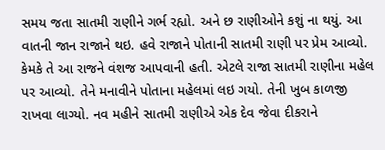સમય જતા સાતમી રાણીને ગર્ભ રહ્યો. અને છ રાણીઓને કશું ના થયું. આ વાતની જાન રાજાને થઇ. હવે રાજાને પોતાની સાતમી રાણી પર પ્રેમ આવ્યો. કેમકે તે આ રાજને વંશજ આપવાની હતી. એટલે રાજા સાતમી રાણીના મહેલ પર આવ્યો. તેને મનાવીને પોતાના મહેલમાં લઇ ગયો. તેની ખુબ કાળજી રાખવા લાગ્યો. નવ મહીને સાતમી રાણીએ એક દેવ જેવા દીકરાને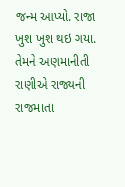જન્મ આપ્યો. રાજા ખુશ ખુશ થઇ ગયા. તેમને અણમાનીતી રાણીએ રાજ્યની રાજમાતા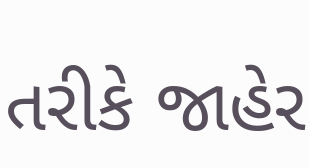તરીકે જાહેર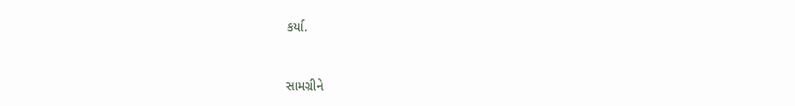કર્યા.


સામગ્રીને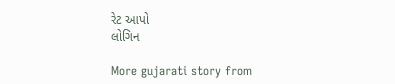રેટ આપો
લોગિન

More gujarati story from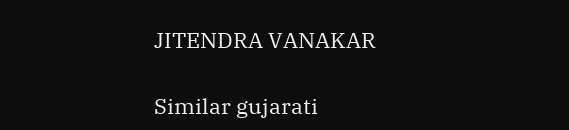JITENDRA VANAKAR

Similar gujarati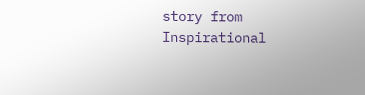story from Inspirational